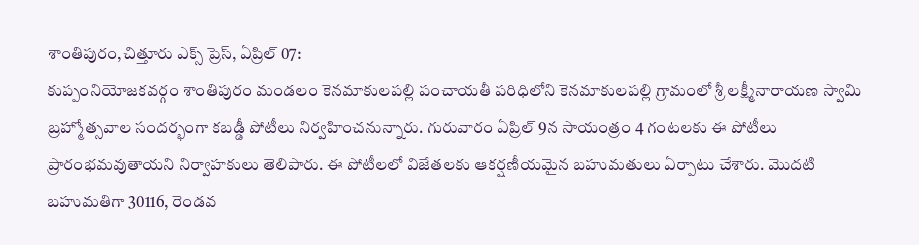శాంతిపురం,చిత్తూరు ఎక్స్ ప్రెస్, ఏప్రిల్ 07:
కుప్పంనియోజకవర్గం శాంతిపురం మండలం కెనమాకులపల్లి పంచాయతీ పరిధిలోని కెనమాకులపల్లి గ్రామంలో శ్రీ లక్ష్మీనారాయణ స్వామి బ్రహ్మోత్సవాల సందర్భంగా కబడ్డీ పోటీలు నిర్వహించనున్నారు. గురువారం ఏప్రిల్ 9న సాయంత్రం 4 గంటలకు ఈ పోటీలు ప్రారంభమవుతాయని నిర్వాహకులు తెలిపారు. ఈ పోటీలలో విజేతలకు ఆకర్షణీయమైన బహుమతులు ఏర్పాటు చేశారు. మొదటి బహుమతిగా 30116, రెండవ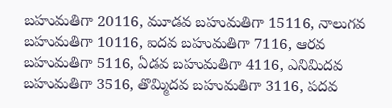బహుమతిగా 20116, మూడవ బహుమతిగా 15116, నాలుగవ బహుమతిగా 10116, ఐదవ బహుమతిగా 7116, ఆరవ బహుమతిగా 5116, ఏడవ బహుమతిగా 4116, ఎనిమిదవ బహుమతిగా 3516, తొమ్మిదవ బహుమతిగా 3116, పదవ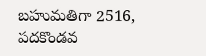బహుమతిగా 2516, పదకొండవ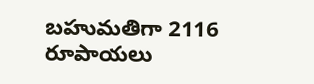బహుమతిగా 2116 రూపాయలు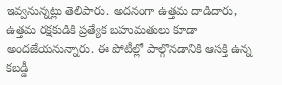ఇవ్వనున్నట్లు తెలిపారు. అదనంగా ఉత్తమ దాడిదారు, ఉత్తమ రక్షకుడికి ప్రత్యేక బహుమతులు కూడా అందజేయనున్నారు. ఈ పోటీల్లో పాల్గొనడానికి ఆసక్తి ఉన్న కబడ్డీ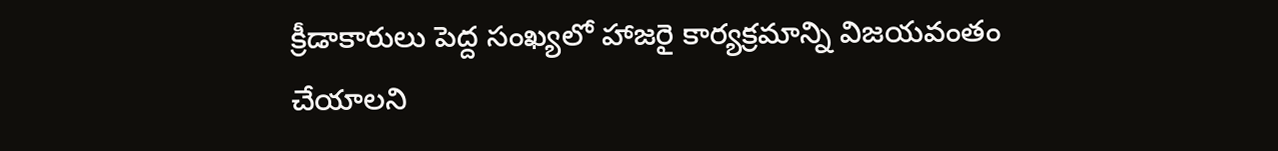క్రీడాకారులు పెద్ద సంఖ్యలో హాజరై కార్యక్రమాన్ని విజయవంతం చేయాలని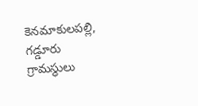కెనమాకులపల్లి, గడ్డూరు గ్రామస్థులు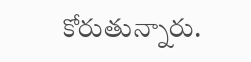కోరుతున్నారు.